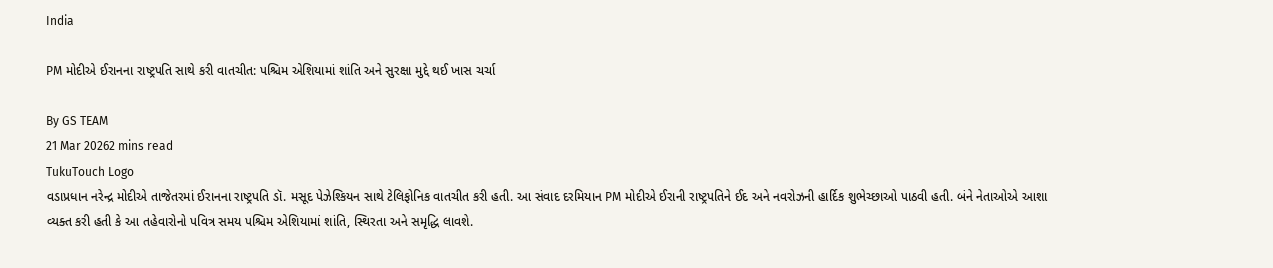India

PM મોદીએ ઈરાનના રાષ્ટ્રપતિ સાથે કરી વાતચીત: પશ્ચિમ એશિયામાં શાંતિ અને સુરક્ષા મુદ્દે થઈ ખાસ ચર્ચા

By GS TEAM
21 Mar 20262 mins read
TukuTouch Logo
વડાપ્રધાન નરેન્દ્ર મોદીએ તાજેતરમાં ઈરાનના રાષ્ટ્રપતિ ડૉ. મસૂદ પેઝેશ્કિયન સાથે ટેલિફોનિક વાતચીત કરી હતી. આ સંવાદ દરમિયાન PM મોદીએ ઈરાની રાષ્ટ્રપતિને ઈદ અને નવરોઝની હાર્દિક શુભેચ્છાઓ પાઠવી હતી. બંને નેતાઓએ આશા વ્યક્ત કરી હતી કે આ તહેવારોનો પવિત્ર સમય પશ્ચિમ એશિયામાં શાંતિ, સ્થિરતા અને સમૃદ્ધિ લાવશે.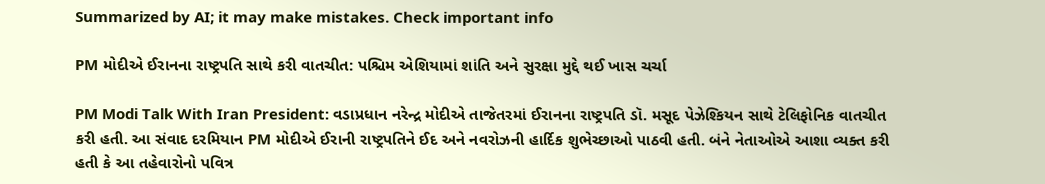Summarized by AI; it may make mistakes. Check important info

PM મોદીએ ઈરાનના રાષ્ટ્રપતિ સાથે કરી વાતચીત: પશ્ચિમ એશિયામાં શાંતિ અને સુરક્ષા મુદ્દે થઈ ખાસ ચર્ચા

PM Modi Talk With Iran President: વડાપ્રધાન નરેન્દ્ર મોદીએ તાજેતરમાં ઈરાનના રાષ્ટ્રપતિ ડૉ. મસૂદ પેઝેશ્કિયન સાથે ટેલિફોનિક વાતચીત કરી હતી. આ સંવાદ દરમિયાન PM મોદીએ ઈરાની રાષ્ટ્રપતિને ઈદ અને નવરોઝની હાર્દિક શુભેચ્છાઓ પાઠવી હતી. બંને નેતાઓએ આશા વ્યક્ત કરી હતી કે આ તહેવારોનો પવિત્ર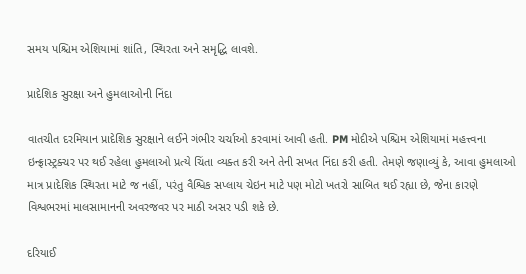સમય પશ્ચિમ એશિયામાં શાંતિ, સ્થિરતા અને સમૃદ્ધિ લાવશે.

પ્રાદેશિક સુરક્ષા અને હુમલાઓની નિંદા

વાતચીત દરમિયાન પ્રાદેશિક સુરક્ષાને લઈને ગંભીર ચર્ચાઓ કરવામાં આવી હતી. PM મોદીએ પશ્ચિમ એશિયામાં મહત્ત્વના ઇન્ફ્રાસ્ટ્રક્ચર પર થઈ રહેલા હુમલાઓ પ્રત્યે ચિંતા વ્યક્ત કરી અને તેની સખત નિંદા કરી હતી. તેમણે જણાવ્યું કે, આવા હુમલાઓ માત્ર પ્રાદેશિક સ્થિરતા માટે જ નહીં, પરંતુ વૈશ્વિક સપ્લાય ચેઇન માટે પણ મોટો ખતરો સાબિત થઈ રહ્યા છે, જેના કારણે વિશ્વભરમાં માલસામાનની અવરજવર પર માઠી અસર પડી શકે છે.

દરિયાઈ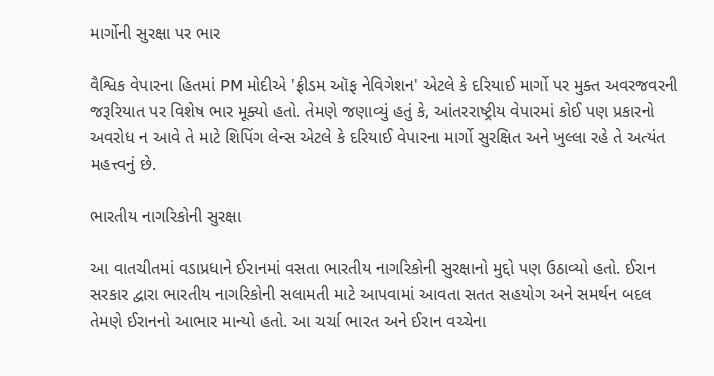માર્ગોની સુરક્ષા પર ભાર

વૈશ્વિક વેપારના હિતમાં PM મોદીએ 'ફ્રીડમ ઑફ નેવિગેશન' એટલે કે દરિયાઈ માર્ગો પર મુક્ત અવરજવરની જરૂરિયાત પર વિશેષ ભાર મૂક્યો હતો. તેમણે જણાવ્યું હતું કે, આંતરરાષ્ટ્રીય વેપારમાં કોઈ પણ પ્રકારનો અવરોધ ન આવે તે માટે શિપિંગ લેન્સ એટલે કે દરિયાઈ વેપારના માર્ગો સુરક્ષિત અને ખુલ્લા રહે તે અત્યંત મહત્ત્વનું છે.

ભારતીય નાગરિકોની સુરક્ષા

આ વાતચીતમાં વડાપ્રધાને ઈરાનમાં વસતા ભારતીય નાગરિકોની સુરક્ષાનો મુદ્દો પણ ઉઠાવ્યો હતો. ઈરાન સરકાર દ્વારા ભારતીય નાગરિકોની સલામતી માટે આપવામાં આવતા સતત સહયોગ અને સમર્થન બદલ તેમણે ઈરાનનો આભાર માન્યો હતો. આ ચર્ચા ભારત અને ઈરાન વચ્ચેના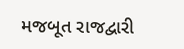મજબૂત રાજદ્વારી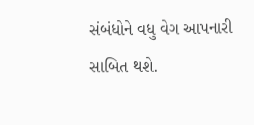સંબંધોને વધુ વેગ આપનારી સાબિત થશે.